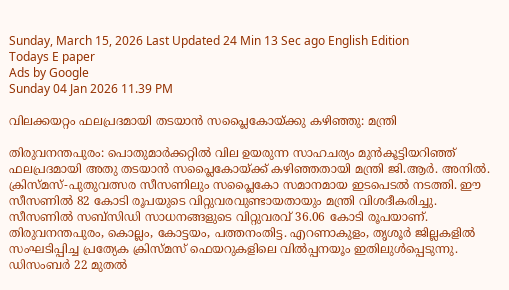Sunday, March 15, 2026 Last Updated 24 Min 13 Sec ago English Edition
Todays E paper
Ads by Google
Sunday 04 Jan 2026 11.39 PM

വിലക്കയറ്റം ഫലപ്രദമായി തടയാന്‍ സപ്ലൈകോയ്‌ക്കു കഴിഞ്ഞു: മന്ത്രി

തിരുവനന്തപുരം: പൊതുമാര്‍ക്കറ്റില്‍ വില ഉയരുന്ന സാഹചര്യം മുന്‍കൂട്ടിയറിഞ്ഞ്‌ ഫലപ്രദമായി അതു തടയാന്‍ സപ്ലൈകോയ്‌ക്ക്‌ കഴിഞ്ഞതായി മന്ത്രി ജി.ആര്‍. അനില്‍. ക്രിസ്‌മസ്‌-പുതുവത്സര സീസണിലും സപ്ലൈകോ സമാനമായ ഇടപെടല്‍ നടത്തി. ഈ സീസണില്‍ 82 കോടി രൂപയുടെ വിറ്റുവരവുണ്ടായതായും മന്ത്രി വിശദീകരിച്ചു. സീസണില്‍ സബ്‌സിഡി സാധനങ്ങളുടെ വിറ്റുവരവ്‌ 36.06 കോടി രൂപയാണ്‌.
തിരുവനന്തപുരം, കൊല്ലം, കോട്ടയം, പത്തനംതിട്ട. എറണാകുളം, തൃശൂര്‍ ജില്ലകളില്‍ സംഘടിപ്പിച്ച പ്രത്യേക ക്രിസ്‌മസ്‌ ഫെയറുകളിലെ വില്‍പ്പനയൂം ഇതിലുള്‍പ്പെടുന്നു. ഡിസംബര്‍ 22 മുതല്‍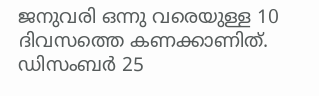ജനുവരി ഒന്നു വരെയുള്ള 10 ദിവസത്തെ കണക്കാണിത്‌. ഡിസംബര്‍ 25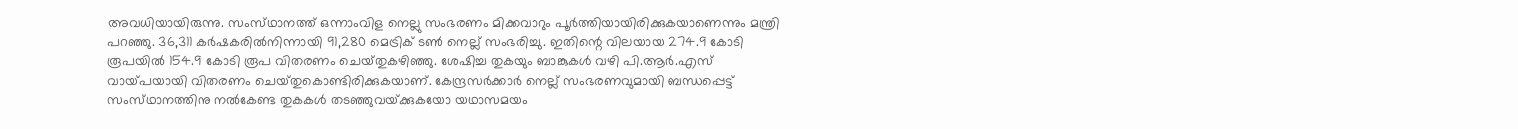അവധിയായിരുന്നു. സംസ്‌ഥാനത്ത്‌ ഒന്നാംവിള നെല്ലു സംഭരണം മിക്കവാറും പൂര്‍ത്തിയായിരിക്കുകയാണെന്നും മന്ത്രി പറഞ്ഞു. 36,311 കര്‍ഷകരില്‍നിന്നായി 91,280 മെട്രിക്‌ ടണ്‍ നെല്ല്‌ സംഭരിച്ചു. ഇതിന്റെ വിലയായ 274.9 കോടി രൂപയില്‍ 154.9 കോടി രൂപ വിതരണം ചെയ്‌തുകഴിഞ്ഞു. ശേഷിച്ച തുകയും ബാങ്കുകള്‍ വഴി പി.ആര്‍.എസ്‌ വായ്‌പയായി വിതരണം ചെയ്‌തുകൊണ്ടിരിക്കുകയാണ്‌. കേന്ദ്രസര്‍ക്കാര്‍ നെല്ല്‌ സംഭരണവുമായി ബന്ധപ്പെട്ട്‌ സംസ്‌ഥാനത്തിനു നല്‍കേണ്ട തുകകള്‍ തടഞ്ഞുവയ്‌ക്കുകയോ യഥാസമയം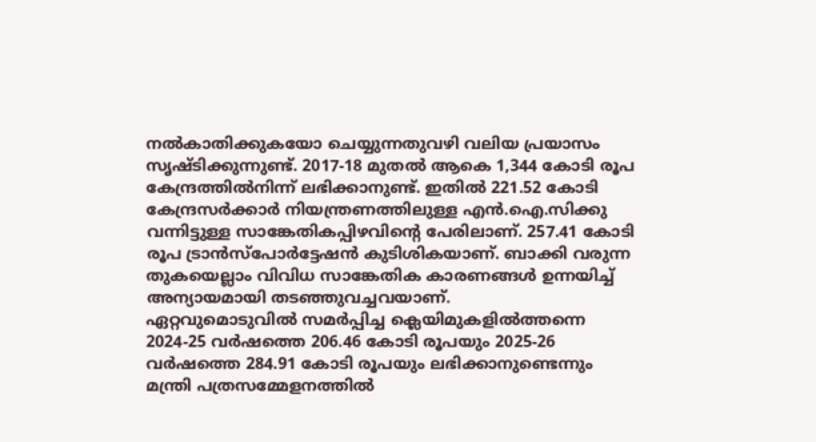നല്‍കാതിക്കുകയോ ചെയ്യുന്നതുവഴി വലിയ പ്രയാസം സൃഷ്‌ടിക്കുന്നുണ്ട്‌. 2017-18 മുതല്‍ ആകെ 1,344 കോടി രൂപ കേന്ദ്രത്തില്‍നിന്ന്‌ ലഭിക്കാനുണ്ട്‌. ഇതില്‍ 221.52 കോടി കേന്ദ്രസര്‍ക്കാര്‍ നിയന്ത്രണത്തിലുള്ള എന്‍.ഐ.സിക്കു വന്നിട്ടുള്ള സാങ്കേതികപ്പിഴവിന്റെ പേരിലാണ്‌. 257.41 കോടി രൂപ ട്രാന്‍സ്‌പോര്‍ട്ടേഷന്‍ കുടിശികയാണ്‌. ബാക്കി വരുന്ന തുകയെല്ലാം വിവിധ സാങ്കേതിക കാരണങ്ങള്‍ ഉന്നയിച്ച്‌ അന്യായമായി തടഞ്ഞുവച്ചവയാണ്‌.
ഏറ്റവുമൊടുവില്‍ സമര്‍പ്പിച്ച ക്ലെയിമുകളില്‍ത്തന്നെ 2024-25 വര്‍ഷത്തെ 206.46 കോടി രൂപയും 2025-26 വര്‍ഷത്തെ 284.91 കോടി രൂപയും ലഭിക്കാനുണ്ടെന്നും മന്ത്രി പത്രസമ്മേളനത്തില്‍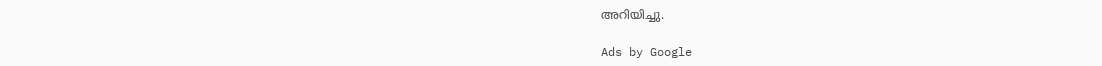അറിയിച്ചു.

Ads by Google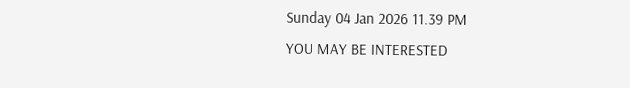Sunday 04 Jan 2026 11.39 PM
YOU MAY BE INTERESTED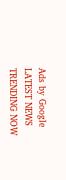Ads by Google
LATEST NEWS
TRENDING NOW